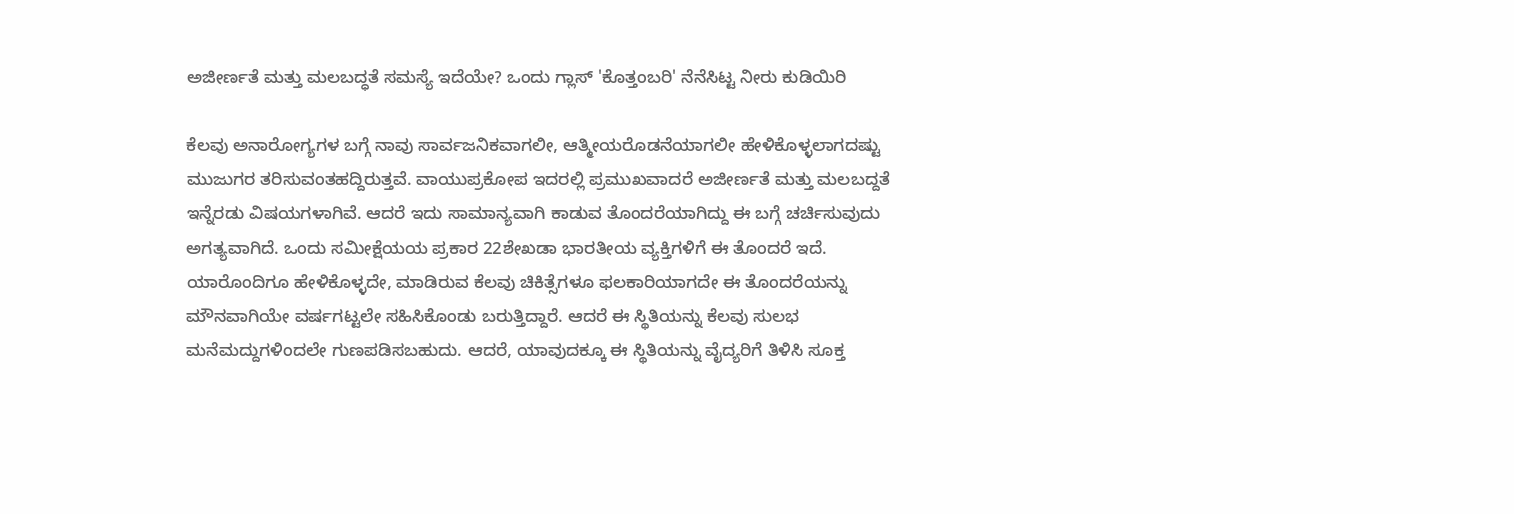ಅಜೀರ್ಣತೆ ಮತ್ತು ಮಲಬದ್ಧತೆ ಸಮಸ್ಯೆ ಇದೆಯೇ? ಒಂದು ಗ್ಲಾಸ್ 'ಕೊತ್ತಂಬರಿ' ನೆನೆಸಿಟ್ಟ ನೀರು ಕುಡಿಯಿರಿ

ಕೆಲವು ಅನಾರೋಗ್ಯಗಳ ಬಗ್ಗೆ ನಾವು ಸಾರ್ವಜನಿಕವಾಗಲೀ, ಆತ್ಮೀಯರೊಡನೆಯಾಗಲೀ ಹೇಳಿಕೊಳ್ಳಲಾಗದಷ್ಟು ಮುಜುಗರ ತರಿಸುವಂತಹದ್ದಿರುತ್ತವೆ. ವಾಯುಪ್ರಕೋಪ ಇದರಲ್ಲಿ ಪ್ರಮುಖವಾದರೆ ಅಜೀರ್ಣತೆ ಮತ್ತು ಮಲಬದ್ದತೆ ಇನ್ನೆರಡು ವಿಷಯಗಳಾಗಿವೆ. ಆದರೆ ಇದು ಸಾಮಾನ್ಯವಾಗಿ ಕಾಡುವ ತೊಂದರೆಯಾಗಿದ್ದು ಈ ಬಗ್ಗೆ ಚರ್ಚಿಸುವುದು ಅಗತ್ಯವಾಗಿದೆ. ಒಂದು ಸಮೀಕ್ಷೆಯಯ ಪ್ರಕಾರ 22ಶೇಖಡಾ ಭಾರತೀಯ ವ್ಯಕ್ತಿಗಳಿಗೆ ಈ ತೊಂದರೆ ಇದೆ. ಯಾರೊಂದಿಗೂ ಹೇಳಿಕೊಳ್ಳದೇ, ಮಾಡಿರುವ ಕೆಲವು ಚಿಕಿತ್ಸೆಗಳೂ ಫಲಕಾರಿಯಾಗದೇ ಈ ತೊಂದರೆಯನ್ನು ಮೌನವಾಗಿಯೇ ವರ್ಷಗಟ್ಟಲೇ ಸಹಿಸಿಕೊಂಡು ಬರುತ್ತಿದ್ದಾರೆ. ಆದರೆ ಈ ಸ್ಥಿತಿಯನ್ನು ಕೆಲವು ಸುಲಭ ಮನೆಮದ್ದುಗಳಿಂದಲೇ ಗುಣಪಡಿಸಬಹುದು. ಆದರೆ, ಯಾವುದಕ್ಕೂ ಈ ಸ್ಥಿತಿಯನ್ನು ವೈದ್ಯರಿಗೆ ತಿಳಿಸಿ ಸೂಕ್ತ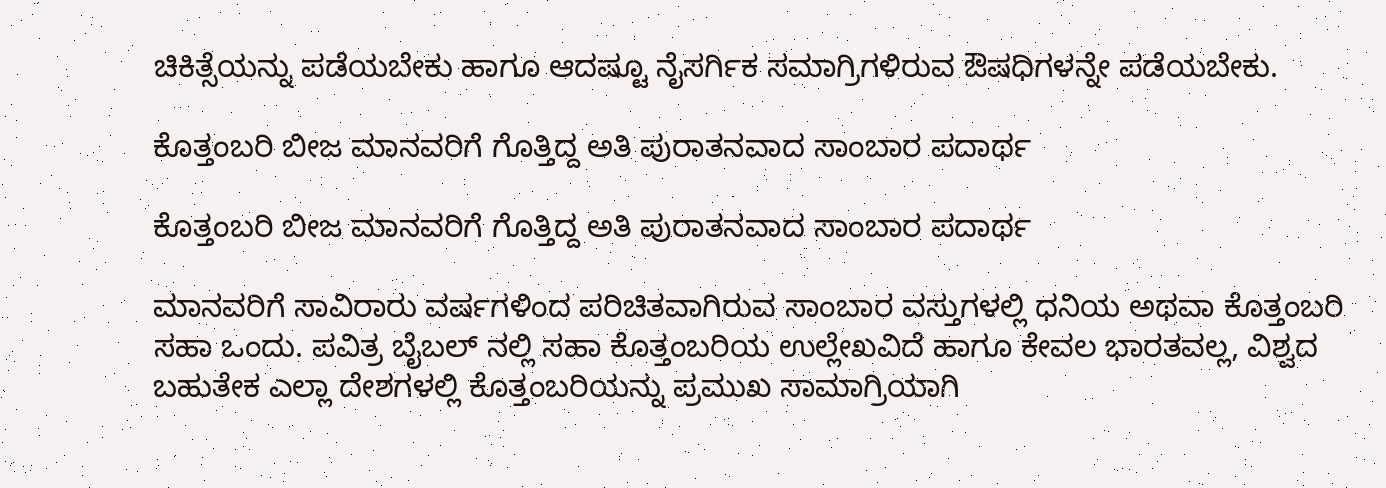ಚಿಕಿತ್ಸೆಯನ್ನು ಪಡೆಯಬೇಕು ಹಾಗೂ ಆದಷ್ಟೂ ನೈಸರ್ಗಿಕ ಸಮಾಗ್ರಿಗಳಿರುವ ಔಷಧಿಗಳನ್ನೇ ಪಡೆಯಬೇಕು.

ಕೊತ್ತಂಬರಿ ಬೀಜ ಮಾನವರಿಗೆ ಗೊತ್ತಿದ್ದ ಅತಿ ಪುರಾತನವಾದ ಸಾಂಬಾರ ಪದಾರ್ಥ

ಕೊತ್ತಂಬರಿ ಬೀಜ ಮಾನವರಿಗೆ ಗೊತ್ತಿದ್ದ ಅತಿ ಪುರಾತನವಾದ ಸಾಂಬಾರ ಪದಾರ್ಥ

ಮಾನವರಿಗೆ ಸಾವಿರಾರು ವರ್ಷಗಳಿಂದ ಪರಿಚಿತವಾಗಿರುವ ಸಾಂಬಾರ ವಸ್ತುಗಳಲ್ಲಿ ಧನಿಯ ಅಥವಾ ಕೊತ್ತಂಬರಿ ಸಹಾ ಒಂದು. ಪವಿತ್ರ ಬೈಬಲ್ ನಲ್ಲಿ ಸಹಾ ಕೊತ್ತಂಬರಿಯ ಉಲ್ಲೇಖವಿದೆ ಹಾಗೂ ಕೇವಲ ಭಾರತವಲ್ಲ, ವಿಶ್ವದ ಬಹುತೇಕ ಎಲ್ಲಾ ದೇಶಗಳಲ್ಲಿ ಕೊತ್ತಂಬರಿಯನ್ನು ಪ್ರಮುಖ ಸಾಮಾಗ್ರಿಯಾಗಿ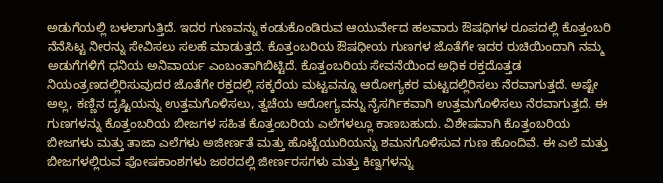ಅಡುಗೆಯಲ್ಲಿ ಬಳಲಾಗುತ್ತಿದೆ. ಇದರ ಗುಣವನ್ನು ಕಂಡುಕೊಂಡಿರುವ ಆಯುರ್ವೇದ ಹಲವಾರು ಔಷಧಿಗಳ ರೂಪದಲ್ಲಿ ಕೊತ್ತಂಬರಿ ನೆನೆಸಿಟ್ಟ ನೀರನ್ನು ಸೇವಿಸಲು ಸಲಹೆ ಮಾಡುತ್ತದೆ. ಕೊತ್ತಂಬರಿಯ ಔಷಧೀಯ ಗುಣಗಳ ಜೊತೆಗೇ ಇದರ ರುಚಿಯಿಂದಾಗಿ ನಮ್ಮ ಅಡುಗೆಗಳಿಗೆ ಧನಿಯ ಅನಿವಾರ್ಯ ಎಂಬಂತಾಗಿಬಿಟ್ಟಿದೆ. ಕೊತ್ತಂಬರಿಯ ಸೇವನೆಯಿಂದ ಅಧಿಕ ರಕ್ತದೊತ್ತಡ ನಿಯಂತ್ರಣದಲ್ಲಿರಿಸುವುದರ ಜೊತೆಗೇ ರಕ್ತದಲ್ಲಿ ಸಕ್ಕರೆಯ ಮಟ್ಟವನ್ನೂ ಆರೋಗ್ಯಕರ ಮಟ್ಟದಲ್ಲಿರಿಸಲು ನೆರವಾಗುತ್ತದೆ. ಅಷ್ಟೇ ಅಲ್ಲ, ಕಣ್ಣಿನ ದೃಷ್ಟಿಯನ್ನು ಉತ್ತಮಗೊಳಿಸಲು, ತ್ವಚೆಯ ಆರೋಗ್ಯವನ್ನು ನೈಸರ್ಗಿಕವಾಗಿ ಉತ್ತಮಗೊಳಿಸಲು ನೆರವಾಗುತ್ತದೆ. ಈ ಗುಣಗಳನ್ನು ಕೊತ್ತಂಬರಿಯ ಬೀಜಗಳ ಸಹಿತ ಕೊತ್ತಂಬರಿಯ ಎಲೆಗಳಲ್ಲೂ ಕಾಣಬಹುದು. ವಿಶೇಷವಾಗಿ ಕೊತ್ತಂಬರಿಯ ಬೀಜಗಳು ಮತ್ತು ತಾಜಾ ಎಲೆಗಳು ಅಜೀರ್ಣತೆ ಮತ್ತು ಹೊಟ್ಟೆಯುರಿಯನ್ನು ಶಮನಗೊಳಿಸುವ ಗುಣ ಹೊಂದಿವೆ. ಈ ಎಲೆ ಮತ್ತು ಬೀಜಗಳಲ್ಲಿರುವ ಪೋಷಕಾಂಶಗಳು ಜಠರದಲ್ಲಿ ಜೀರ್ಣರಸಗಳು ಮತ್ತು ಕಿಣ್ವಗಳನ್ನು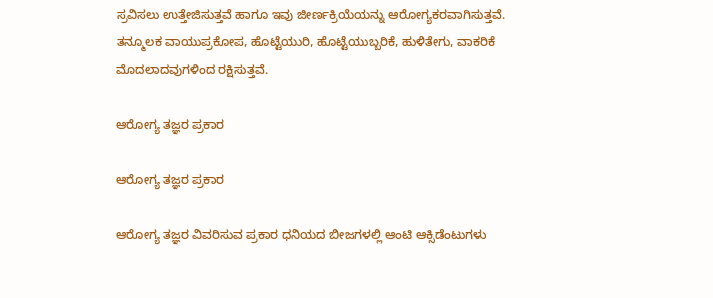ಸ್ರವಿಸಲು ಉತ್ತೇಜಿಸುತ್ತವೆ ಹಾಗೂ ಇವು ಜೀರ್ಣಕ್ರಿಯೆಯನ್ನು ಆರೋಗ್ಯಕರವಾಗಿಸುತ್ತವೆ. ತನ್ಮೂಲಕ ವಾಯುಪ್ರಕೋಪ, ಹೊಟ್ಟೆಯುರಿ, ಹೊಟ್ಟೆಯುಬ್ಬರಿಕೆ, ಹುಳಿತೇಗು, ವಾಕರಿಕೆ ಮೊದಲಾದವುಗಳಿಂದ ರಕ್ಷಿಸುತ್ತವೆ.

ಆರೋಗ್ಯ ತಜ್ಞರ ಪ್ರಕಾರ

ಆರೋಗ್ಯ ತಜ್ಞರ ಪ್ರಕಾರ

ಆರೋಗ್ಯ ತಜ್ಞರ ವಿವರಿಸುವ ಪ್ರಕಾರ ಧನಿಯದ ಬೀಜಗಳಲ್ಲಿ ಆಂಟಿ ಆಕ್ಸಿಡೆಂಟುಗಳು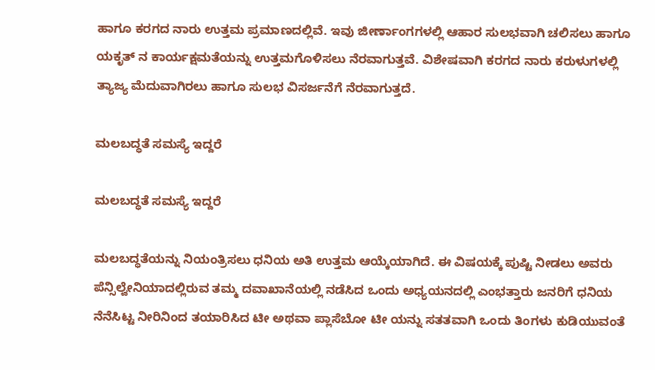ಹಾಗೂ ಕರಗದ ನಾರು ಉತ್ತಮ ಪ್ರಮಾಣದಲ್ಲಿವೆ. ಇವು ಜೀರ್ಣಾಂಗಗಳಲ್ಲಿ ಆಹಾರ ಸುಲಭವಾಗಿ ಚಲಿಸಲು ಹಾಗೂ ಯಕೃತ್ ನ ಕಾರ್ಯಕ್ಷಮತೆಯನ್ನು ಉತ್ತಮಗೊಳಿಸಲು ನೆರವಾಗುತ್ತವೆ. ವಿಶೇಷವಾಗಿ ಕರಗದ ನಾರು ಕರುಳುಗಳಲ್ಲಿ ತ್ಯಾಜ್ಯ ಮೆದುವಾಗಿರಲು ಹಾಗೂ ಸುಲಭ ವಿಸರ್ಜನೆಗೆ ನೆರವಾಗುತ್ತದೆ.

ಮಲಬದ್ಧತೆ ಸಮಸ್ಯೆ ಇದ್ದರೆ

ಮಲಬದ್ಧತೆ ಸಮಸ್ಯೆ ಇದ್ದರೆ

ಮಲಬದ್ಧತೆಯನ್ನು ನಿಯಂತ್ರಿಸಲು ಧನಿಯ ಅತಿ ಉತ್ತಮ ಆಯ್ಕೆಯಾಗಿದೆ. ಈ ವಿಷಯಕ್ಕೆ ಪುಷ್ಟಿ ನೀಡಲು ಅವರು ಪೆನ್ಸಿಲ್ವೇನಿಯಾದಲ್ಲಿರುವ ತಮ್ಮ ದವಾಖಾನೆಯಲ್ಲಿ ನಡೆಸಿದ ಒಂದು ಅಧ್ಯಯನದಲ್ಲಿ ಎಂಭತ್ತಾರು ಜನರಿಗೆ ಧನಿಯ ನೆನೆಸಿಟ್ಟ ನೀರಿನಿಂದ ತಯಾರಿಸಿದ ಟೀ ಅಥವಾ ಪ್ಲಾಸೆಬೋ ಟೀ ಯನ್ನು ಸತತವಾಗಿ ಒಂದು ತಿಂಗಳು ಕುಡಿಯುವಂತೆ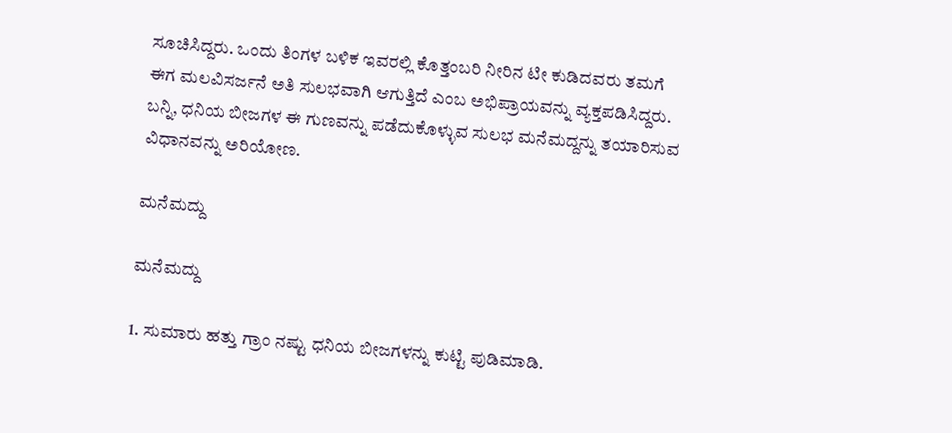ಸೂಚಿಸಿದ್ದರು. ಒಂದು ತಿಂಗಳ ಬಳಿಕ ಇವರಲ್ಲಿ ಕೊತ್ತಂಬರಿ ನೀರಿನ ಟೀ ಕುಡಿದವರು ತಮಗೆ ಈಗ ಮಲವಿಸರ್ಜನೆ ಅತಿ ಸುಲಭವಾಗಿ ಆಗುತ್ತಿದೆ ಎಂಬ ಅಭಿಪ್ರಾಯವನ್ನು ವ್ಯಕ್ತಪಡಿಸಿದ್ದರು. ಬನ್ನಿ, ಧನಿಯ ಬೀಜಗಳ ಈ ಗುಣವನ್ನು ಪಡೆದುಕೊಳ್ಳುವ ಸುಲಭ ಮನೆಮದ್ದನ್ನು ತಯಾರಿಸುವ ವಿಧಾನವನ್ನು ಅರಿಯೋಣ.

ಮನೆಮದ್ದು

ಮನೆಮದ್ದು

1. ಸುಮಾರು ಹತ್ತು ಗ್ರಾಂ ನಷ್ಟು ಧನಿಯ ಬೀಜಗಳನ್ನು ಕುಟ್ಟಿ ಪುಡಿಮಾಡಿ.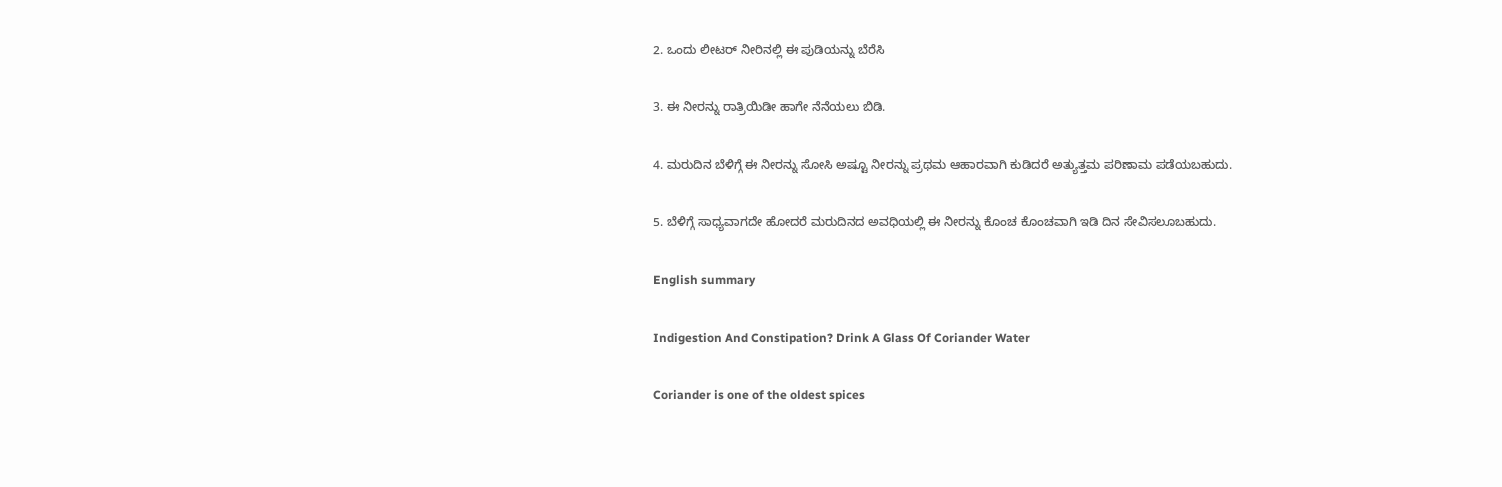2. ಒಂದು ಲೀಟರ್ ನೀರಿನಲ್ಲಿ ಈ ಪುಡಿಯನ್ನು ಬೆರೆಸಿ

3. ಈ ನೀರನ್ನು ರಾತ್ರಿಯಿಡೀ ಹಾಗೇ ನೆನೆಯಲು ಬಿಡಿ.

4. ಮರುದಿನ ಬೆಳಿಗ್ಗೆ ಈ ನೀರನ್ನು ಸೋಸಿ ಅಷ್ಟೂ ನೀರನ್ನು ಪ್ರಥಮ ಆಹಾರವಾಗಿ ಕುಡಿದರೆ ಅತ್ಯುತ್ತಮ ಪರಿಣಾಮ ಪಡೆಯಬಹುದು.

5. ಬೆಳಿಗ್ಗೆ ಸಾಧ್ಯವಾಗದೇ ಹೋದರೆ ಮರುದಿನದ ಅವಧಿಯಲ್ಲಿ ಈ ನೀರನ್ನು ಕೊಂಚ ಕೊಂಚವಾಗಿ ಇಡಿ ದಿನ ಸೇವಿಸಲೂಬಹುದು.

English summary

Indigestion And Constipation? Drink A Glass Of Coriander Water

Coriander is one of the oldest spices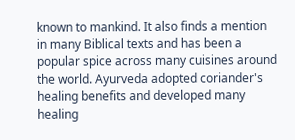known to mankind. It also finds a mention in many Biblical texts and has been a popular spice across many cuisines around the world. Ayurveda adopted coriander's healing benefits and developed many healing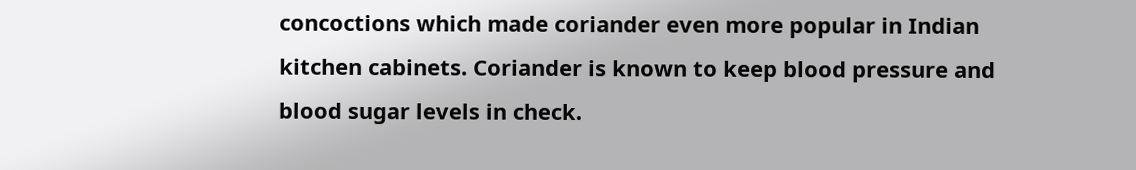concoctions which made coriander even more popular in Indian kitchen cabinets. Coriander is known to keep blood pressure and blood sugar levels in check.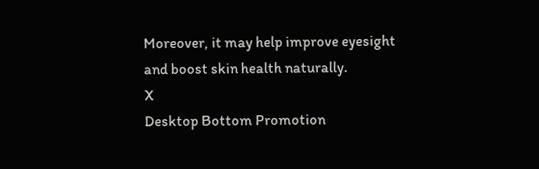Moreover, it may help improve eyesight and boost skin health naturally.
X
Desktop Bottom Promotion